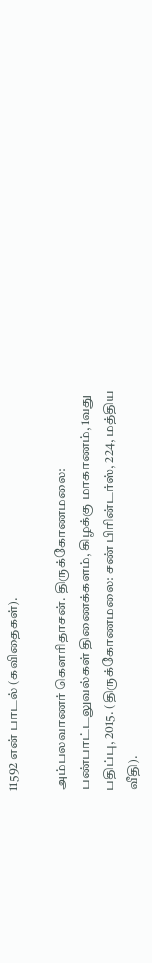11592 என் பாடல் (கவிதைகள்).

அம்பலவாணர் கௌரிதாசன். திருக்கோணமலை: பண்பாட்டலுவல்கள் திணைக்களம், கிழக்கு மாகாணம், 1வது பதிப்பு, 2015. (திருக்கோணமலை: சண் பிரின்டர்ஸ், 224, மத்திய வீதி).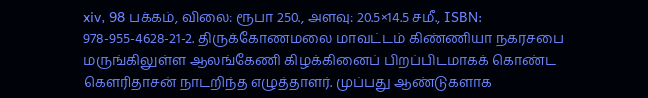xiv, 98 பக்கம், விலை: ரூபா 250., அளவு: 20.5×14.5 சமீ., ISBN: 978-955-4628-21-2. திருக்கோணமலை மாவட்டம் கிண்ணியா நகரசபை மருங்கிலுள்ள ஆலங்கேணி கிழக்கினைப் பிறப்பிடமாகக் கொண்ட கௌரிதாசன் நாடறிந்த எழுத்தாளர். முப்பது ஆண்டுகளாக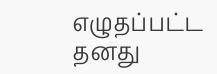எழுதப்பட்ட தனது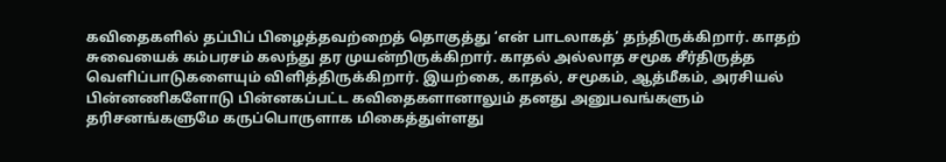கவிதைகளில் தப்பிப் பிழைத்தவற்றைத் தொகுத்து ‘என் பாடலாகத்’ தந்திருக்கிறார். காதற் சுவையைக் கம்பரசம் கலந்து தர முயன்றிருக்கிறார். காதல் அல்லாத சமூக சீர்திருத்த வெளிப்பாடுகளையும் விளித்திருக்கிறார். இயற்கை, காதல், சமூகம், ஆத்மீகம், அரசியல் பின்னணிகளோடு பின்னகப்பட்ட கவிதைகளானாலும் தனது அனுபவங்களும் தரிசனங்களுமே கருப்பொருளாக மிகைத்துள்ளது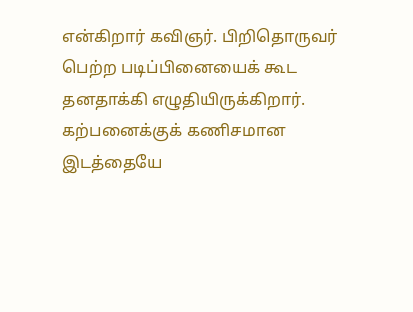என்கிறார் கவிஞர். பிறிதொருவர் பெற்ற படிப்பினையைக் கூட தனதாக்கி எழுதியிருக்கிறார். கற்பனைக்குக் கணிசமான இடத்தையே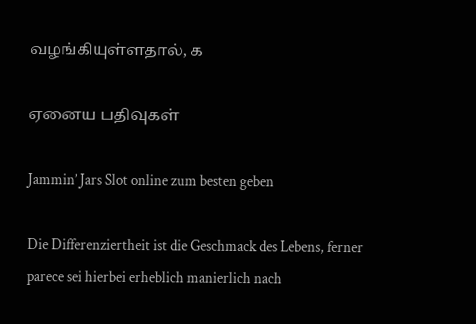வழங்கியுள்ளதால், க

ஏனைய பதிவுகள்

Jammin’ Jars Slot online zum besten geben

Die Differenziertheit ist die Geschmack des Lebens, ferner parece sei hierbei erheblich manierlich nach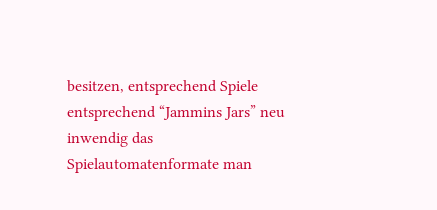besitzen, entsprechend Spiele entsprechend “Jammins Jars” neu inwendig das Spielautomatenformate man